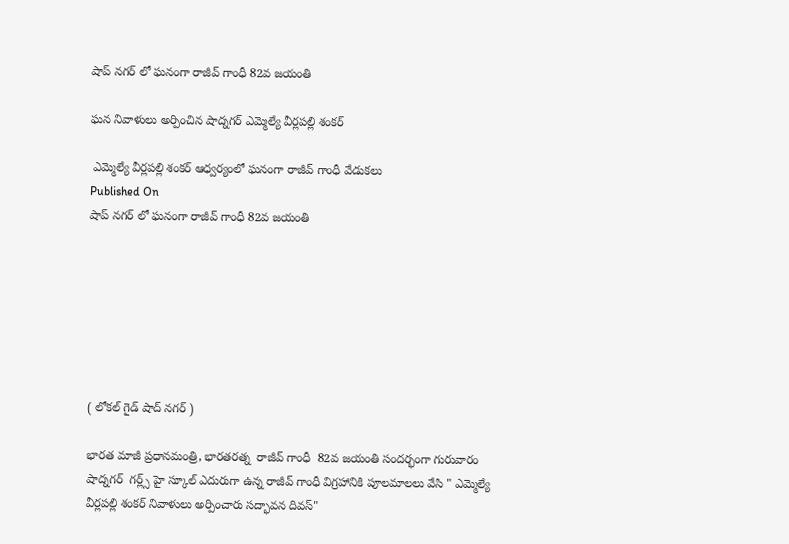షాప్ నగర్ లో ఘనంగా రాజీవ్ గాంధీ 82వ జయంతి

ఘన నివాళులు అర్పించిన షాద్నగర్ ఎమ్మెల్యే వీర్లపల్లి శంకర్

 ఎమ్మెల్యే వీర్లపల్లి శంకర్ ఆధ్వర్యంలో ఘనంగా రాజీవ్ గాంధీ వేడుకలు
Published On
షాప్ నగర్ లో ఘనంగా రాజీవ్ గాంధీ 82వ జయంతి







( లోకల్ గైడ్ షాద్ నగర్ )

భారత మాజీ ప్రధానమంత్రి, భారతరత్న  రాజీవ్ గాంధీ  82వ జయంతి సందర్భంగా గురువారం షాద్నగర్  గర్ల్స్ హై స్కూల్ ఎదురుగా ఉన్న రాజీవ్ గాంధీ విగ్రహానికి పూలమాలలు వేసి " ఎమ్మెల్యే వీర్లపల్లి శంకర్ నివాళులు అర్పించారు సద్భావన దివస్"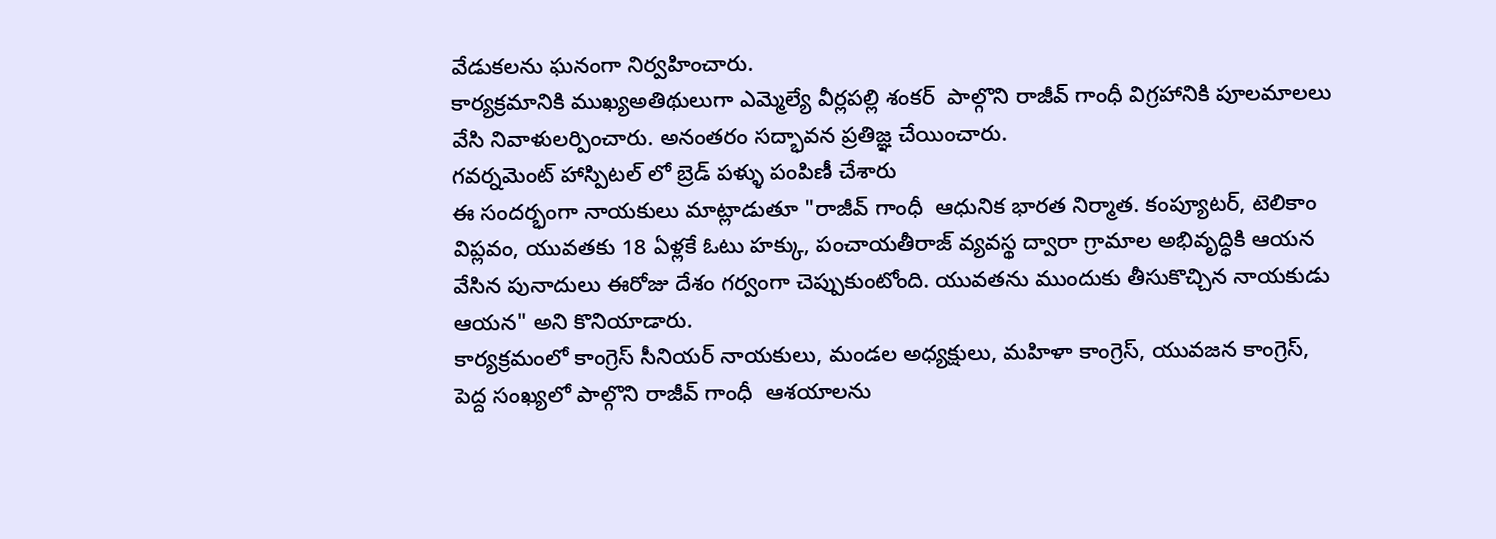వేడుకలను ఘనంగా నిర్వహించారు.
కార్యక్రమానికి ముఖ్యఅతిథులుగా ఎమ్మెల్యే వీర్లపల్లి శంకర్  పాల్గొని రాజీవ్ గాంధీ విగ్రహానికి పూలమాలలు వేసి నివాళులర్పించారు. అనంతరం సద్భావన ప్రతిజ్ఞ చేయించారు.
గవర్నమెంట్ హాస్పిటల్ లో బ్రెడ్ పళ్ళు పంపిణీ చేశారు
ఈ సందర్భంగా నాయకులు మాట్లాడుతూ "రాజీవ్ గాంధీ  ఆధునిక భారత నిర్మాత. కంప్యూటర్, టెలికాం విప్లవం, యువతకు 18 ఏళ్లకే ఓటు హక్కు, పంచాయతీరాజ్ వ్యవస్థ ద్వారా గ్రామాల అభివృద్ధికి ఆయన వేసిన పునాదులు ఈరోజు దేశం గర్వంగా చెప్పుకుంటోంది. యువతను ముందుకు తీసుకొచ్చిన నాయకుడు ఆయన" అని కొనియాడారు.
కార్యక్రమంలో కాంగ్రెస్ సీనియర్ నాయకులు, మండల అధ్యక్షులు, మహిళా కాంగ్రెస్, యువజన కాంగ్రెస్,  పెద్ద సంఖ్యలో పాల్గొని రాజీవ్ గాంధీ  ఆశయాలను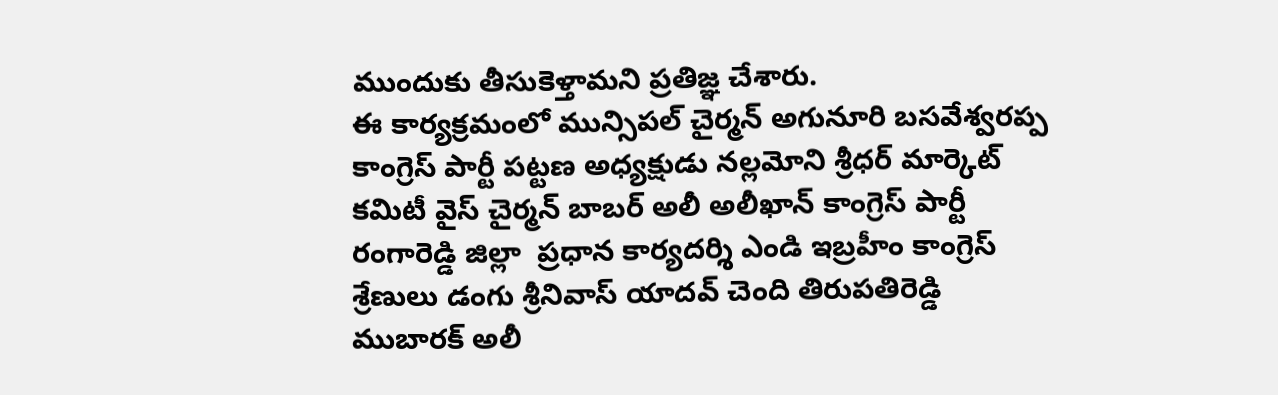ముందుకు తీసుకెళ్తామని ప్రతిజ్ఞ చేశారు.
ఈ కార్యక్రమంలో మున్సిపల్ చైర్మన్ అగునూరి బసవేశ్వరప్ప కాంగ్రెస్ పార్టీ పట్టణ అధ్యక్షుడు నల్లమోని శ్రీధర్ మార్కెట్ కమిటీ వైస్ చైర్మన్ బాబర్ అలీ అలీఖాన్ కాంగ్రెస్ పార్టీ రంగారెడ్డి జిల్లా  ప్రధాన కార్యదర్శి ఎండి ఇబ్రహీం కాంగ్రెస్ శ్రేణులు డంగు శ్రీనివాస్ యాదవ్ చెంది తిరుపతిరెడ్డి ముబారక్ అలీ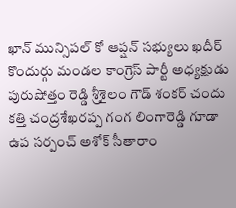ఖాన్ మున్సిపల్ కో ఆప్షన్ సభ్యులు ఖదీర్ కొందుర్గు మండల కాంగ్రెస్ పార్టీ అధ్యక్షుడు పురుషోత్తం రెడ్డి శ్రీశైలం గౌడ్ శంకర్ చందు కత్తి చంద్రశేఖరప్ప గంగ లింగారెడ్డి గూడా ఉప సర్పంచ్ అశోక్ సీతారాం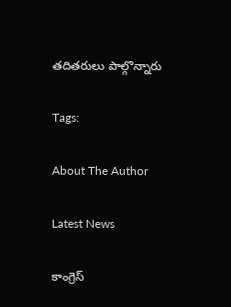తదితరులు పాల్గొన్నారు

Tags:

About The Author

Latest News

కాంగ్రెస్‌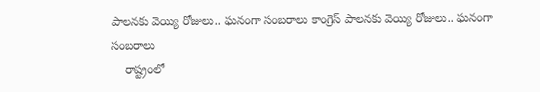పాలనకు వెయ్యి రోజులు.. ఘనంగా సంబరాలు కాంగ్రెస్‌ పాలనకు వెయ్యి రోజులు.. ఘనంగా సంబరాలు
    రాష్ట్రంలో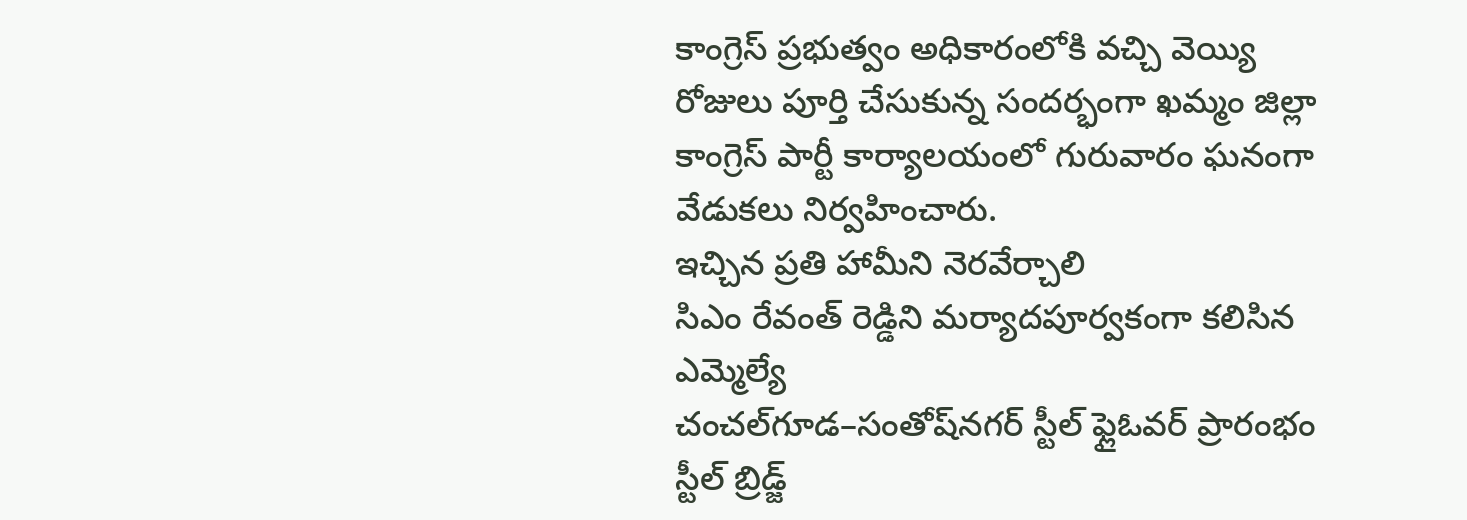కాంగ్రెస్‌ ప్రభుత్వం అధికారంలోకి వచ్చి వెయ్యి రోజులు పూర్తి చేసుకున్న సందర్భంగా ఖమ్మం జిల్లా కాంగ్రెస్‌ పార్టీ కార్యాలయంలో గురువారం ఘనంగా వేడుకలు నిర్వహించారు.
ఇచ్చిన ప్రతి హామీని నెరవేర్చాలి
సిఎం రేవంత్ రెడ్డిని మర్యాదపూర్వకంగా కలిసిన ఎమ్మెల్యే
చంచల్‌గూడ–సంతోష్‌నగర్ స్టీల్ ఫ్లైఓవర్ ప్రారంభం
స్టీల్ బ్రిడ్జ్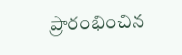ప్రారంభించిన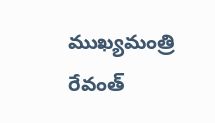ముఖ్యమంత్రి రేవంత్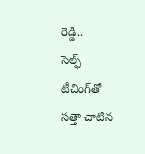రెడ్డి..
సెల్ఫ్ టీచింగ్‌తో సత్తా చాటిన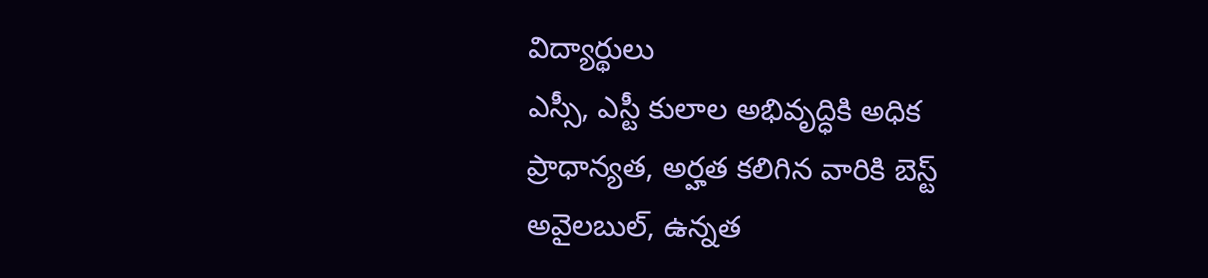విద్యార్థులు
ఎస్సీ, ఎస్టీ కులాల అభివృద్ధికి అధిక ప్రాధాన్యత, అర్హత కలిగిన వారికి బెస్ట్ అవైలబుల్, ఉన్నత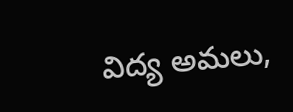విద్య అమలు,